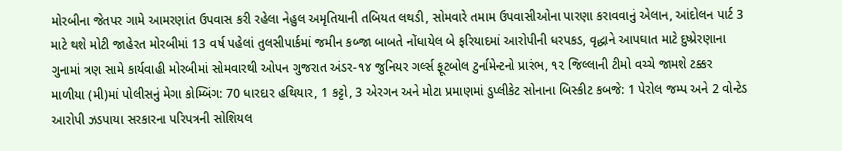મોરબીના જેતપર ગામે આમરણાંત ઉપવાસ કરી રહેલા નેહુલ અમૃતિયાની તબિયત લથડી, સોમવારે તમામ ઉપવાસીઓના પારણા કરાવવાનું એલાન, આંદોલન પાર્ટ 3 માટે થશે મોટી જાહેરત મોરબીમાં 13 વર્ષ પહેલાં તુલસીપાર્કમાં જમીન કબ્જા બાબતે નોંધાયેલ બે ફરિયાદમાં આરોપીની ધરપકડ, વૃદ્ધાને આપઘાત માટે દુષ્પ્રેરણાના ગુનામાં ત્રણ સામે કાર્યવાહી મોરબીમાં સોમવારથી ઓપન ગુજરાત અંડર-૧૪ જુનિયર ગર્લ્સ ફૂટબોલ ટુર્નામેન્ટનો પ્રારંભ, ૧૨ જિલ્લાની ટીમો વચ્ચે જામશે ટક્કર માળીયા (મી)માં પોલીસનું મેગા કોમ્બિંગ: 70 ધારદાર હથિયાર, 1 કટ્ટો, 3 એરગન અને મોટા પ્રમાણમાં ડુપ્લીકેટ સોનાના બિસ્કીટ કબજે: 1 પેરોલ જમ્પ અને 2 વોન્ટેડ આરોપી ઝડપાયા સરકારના પરિપત્રની સોશિયલ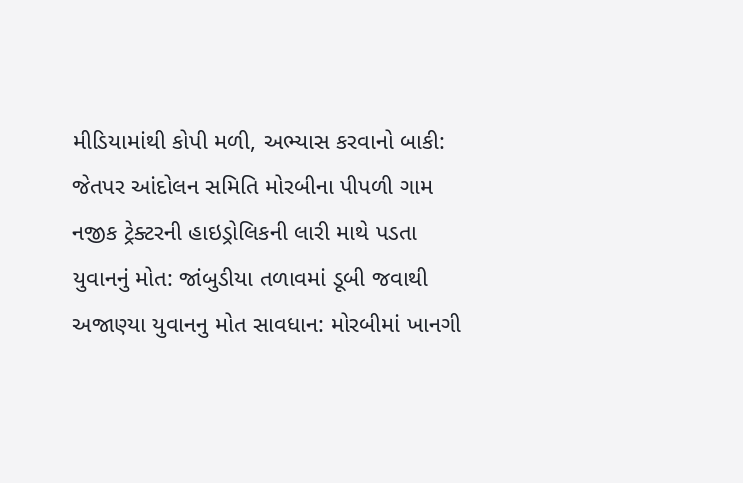મીડિયામાંથી કોપી મળી, અભ્યાસ કરવાનો બાકી: જેતપર આંદોલન સમિતિ મોરબીના પીપળી ગામ નજીક ટ્રેક્ટરની હાઇડ્રોલિકની લારી માથે પડતા યુવાનનું મોત: જાંબુડીયા તળાવમાં ડૂબી જવાથી અજાણ્યા યુવાનનુ મોત સાવધાન: મોરબીમાં ખાનગી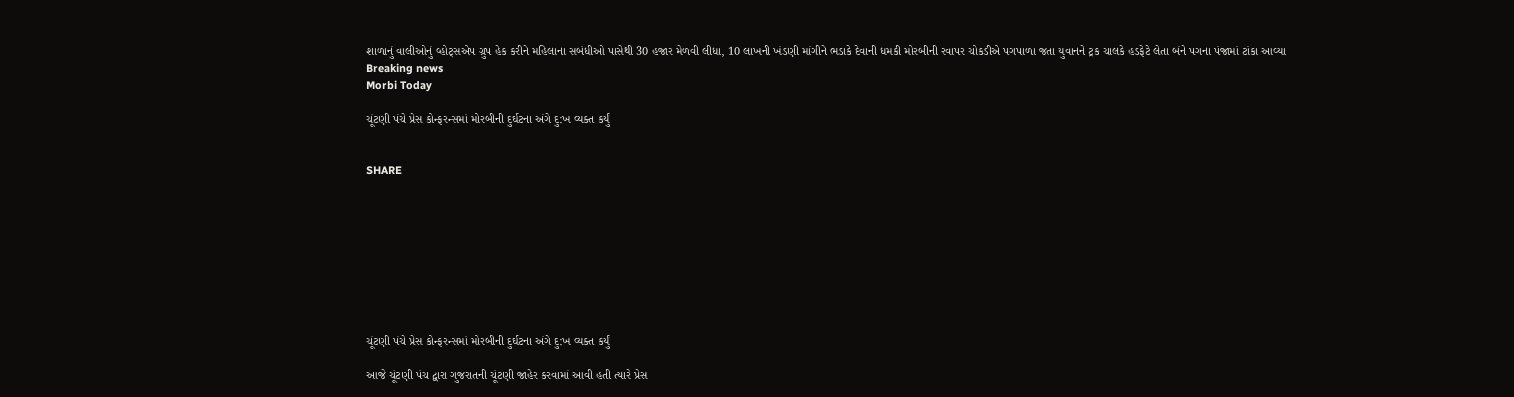શાળાનું વાલીઓનું વ્હોટ્સએપ ગ્રુપ હેક કરીને મહિલાના સબંધીઓ પાસેથી 30 હજાર મેળવી લીધા, 10 લાખની ખંડણી માંગીને ભડાકે દેવાની ધમકી મોરબીની રવાપર ચોકડીએ પગપાળા જતા યુવાનને ટ્રક ચાલકે હડફેટે લેતા બંને પગના પંજામાં ટાંકા આવ્યા
Breaking news
Morbi Today

ચૂંટણી પંચે પ્રેસ કોન્ફરન્સમાં મોરબીની દુર્ઘટના અંગે દુ:ખ વ્યક્ત કર્યું


SHARE









ચૂંટણી પંચે પ્રેસ કોન્ફરન્સમાં મોરબીની દુર્ઘટના અંગે દુ:ખ વ્યક્ત કર્યું

આજે ચૂંટણી પંચ દ્વારા ગુજરાતની ચૂંટણી જાહેર કરવામાં આવી હતી ત્યારે પ્રેસ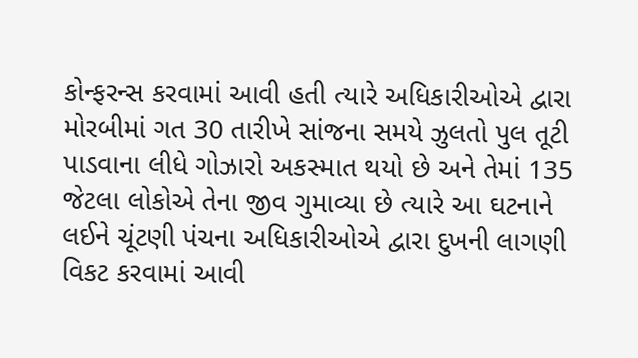કોન્ફરન્સ કરવામાં આવી હતી ત્યારે અધિકારીઓએ દ્વારા મોરબીમાં ગત 30 તારીખે સાંજના સમયે ઝુલતો પુલ તૂટી પાડવાના લીધે ગોઝારો અકસ્માત થયો છે અને તેમાં 135 જેટલા લોકોએ તેના જીવ ગુમાવ્યા છે ત્યારે આ ઘટનાને લઈને ચૂંટણી પંચના અધિકારીઓએ દ્વારા દુખની લાગણી વિકટ કરવામાં આવી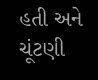હતી અને ચૂંટણી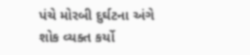પંચે મોરબી દુર્ઘટના અંગે શોક વ્યક્ત કર્યો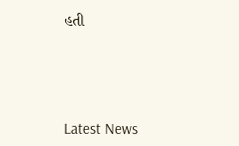હતી





Latest News